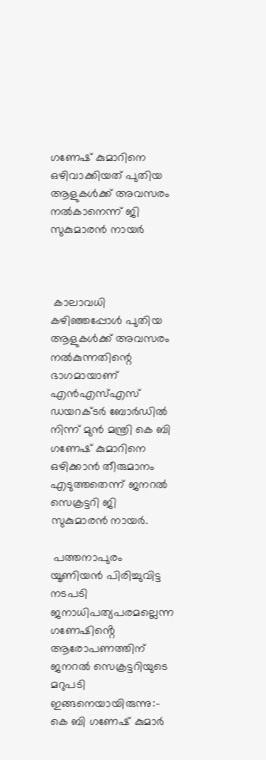ഗണേഷ് കുമാറിനെ ഒഴിവാക്കിയത് പുതിയ ആളുകൾക്ക് അവസരം നൽകാനെന്ന് ജി സുകുമാരൻ നായർ



 കാലാവധി കഴിഞ്ഞപ്പോൾ പുതിയ ആളുകള്‍ക്ക് അവസരം നല്‍കുന്നതിന്റെ ഭാഗമായാണ് എന്‍എസ്എസ് ഡയറക്ടര്‍ ബോര്‍ഡില്‍ നിന്ന് മുന്‍ മന്ത്രി കെ ബി ഗണേഷ് കുമാറിനെ ഒഴിക്കാൻ തീരുമാനം എടുത്തതെന്ന് ജനറൽ സെക്രട്ടറി ജി സുകുമാരൻ നായർ.

 പത്തനാപുരം യൂണിയൻ പിരിച്ചുവിട്ട നടപടി ജനാധിപത്യപരമല്ലെന്ന ഗണേഷിൻ്റെ ആരോപണത്തിന് ജനറൽ സെക്രട്ടറിയുടെ മറുപടി ഇങ്ങനെയായിരുന്നു:-  കെ ബി ഗണേഷ് കുമാര്‍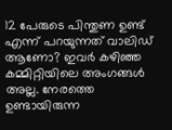12 പേരുടെ പിന്തുണ ഉണ്ട് എന്ന് പറയുന്നത് വാലിഡ് ആണോ? ഇവര്‍ കഴിഞ്ഞ കമ്മിറ്റിയിലെ അംഗങ്ങള്‍ അല്ല. നേരത്തെ ഉണ്ടായിരുന്ന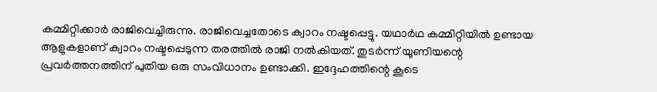കമ്മിറ്റിക്കാര്‍ രാജിവെച്ചിരുന്നു. രാജിവെച്ചതോടെ ക്വാറം നഷ്ടപ്പെട്ടു. യഥാര്‍ഥ കമ്മിറ്റിയില്‍ ഉണ്ടായ ആളുകളാണ് ക്വാറം നഷ്ടപ്പെടുന്ന തരത്തില്‍ രാജി നല്‍കിയത്. തുടര്‍ന്ന് യൂണിയന്റെ പ്രവര്‍ത്തനത്തിന് പുതിയ ഒരു സംവിധാനം ഉണ്ടാക്കി. ഇദ്ദേഹത്തിന്റെ കൂടെ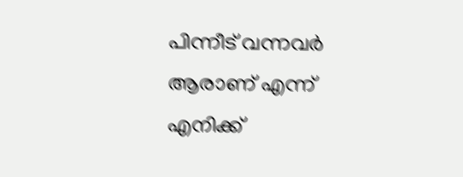പിന്നീട് വന്നവര്‍ ആരാണ് എന്ന് എനിക്ക്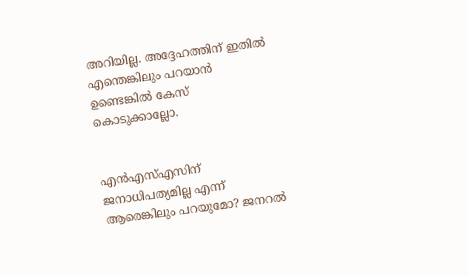അറിയില്ല. അദ്ദേഹത്തിന് ഇതില്‍ എന്തെങ്കിലും പറയാന്‍ ഉണ്ടെങ്കില്‍ കേസ് കൊടുക്കാല്ലോ.


എന്‍എസ്എസിന് ജനാധിപത്യമില്ല എന്ന് ആരെങ്കിലും പറയുമോ? ജനറല്‍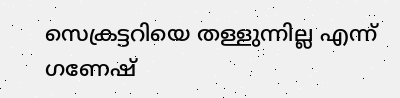സെക്രട്ടറിയെ തള്ളുന്നില്ല എന്ന് ഗണേഷ്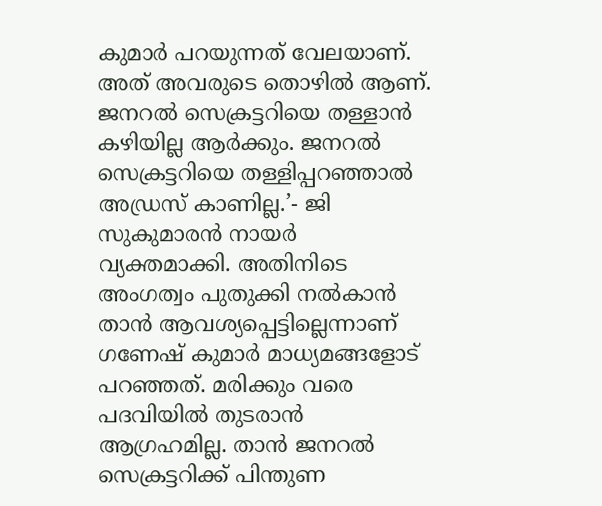കുമാര്‍ പറയുന്നത് വേലയാണ്. അത് അവരുടെ തൊഴില്‍ ആണ്. ജനറല്‍ സെക്രട്ടറിയെ തള്ളാന്‍ കഴിയില്ല ആര്‍ക്കും. ജനറല്‍ സെക്രട്ടറിയെ തള്ളിപ്പറഞ്ഞാല്‍ അഡ്രസ് കാണില്ല.’- ജി സുകുമാരന്‍ നായര്‍ വ്യക്തമാക്കി. അതിനിടെ അംഗത്വം പുതുക്കി നല്‍കാന്‍ താന്‍ ആവശ്യപ്പെട്ടില്ലെന്നാണ് ഗണേഷ് കുമാര്‍ മാധ്യമങ്ങളോട് പറഞ്ഞത്. മരിക്കും വരെ പദവിയില്‍ തുടരാന്‍ ആഗ്രഹമില്ല. താന്‍ ജനറല്‍ സെക്രട്ടറിക്ക് പിന്തുണ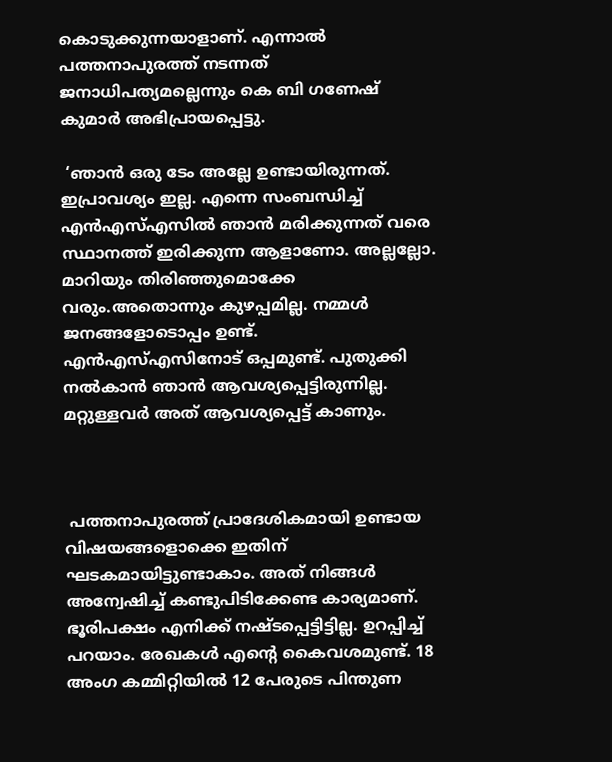കൊടുക്കുന്നയാളാണ്. എന്നാല്‍ പത്തനാപുരത്ത് നടന്നത് ജനാധിപത്യമല്ലെന്നും കെ ബി ഗണേഷ് കുമാർ അഭിപ്രായപ്പെട്ടു.

 ‘ഞാന്‍ ഒരു ടേം അല്ലേ ഉണ്ടായിരുന്നത്. ഇപ്രാവശ്യം ഇല്ല. എന്നെ സംബന്ധിച്ച് എന്‍എസ്എസില്‍ ഞാന്‍ മരിക്കുന്നത് വരെ സ്ഥാനത്ത് ഇരിക്കുന്ന ആളാണോ. അല്ലല്ലോ. മാറിയും തിരിഞ്ഞുമൊക്കേ വരും.അതൊന്നും കുഴപ്പമില്ല. നമ്മള്‍ ജനങ്ങളോടൊപ്പം ഉണ്ട്. എന്‍എസ്എസിനോട് ഒപ്പമുണ്ട്. പുതുക്കി നല്‍കാന്‍ ഞാന്‍ ആവശ്യപ്പെട്ടിരുന്നില്ല. മറ്റുള്ളവര്‍ അത് ആവശ്യപ്പെട്ട് കാണും.



 പത്തനാപുരത്ത് പ്രാദേശികമായി ഉണ്ടായ വിഷയങ്ങളൊക്കെ ഇതിന് ഘടകമായിട്ടുണ്ടാകാം. അത് നിങ്ങള്‍ അന്വേഷിച്ച് കണ്ടുപിടിക്കേണ്ട കാര്യമാണ്. ഭൂരിപക്ഷം എനിക്ക് നഷ്ടപ്പെട്ടിട്ടില്ല. ഉറപ്പിച്ച് പറയാം. രേഖകള്‍ എന്റെ കൈവശമുണ്ട്. 18 അംഗ കമ്മിറ്റിയില്‍ 12 പേരുടെ പിന്തുണ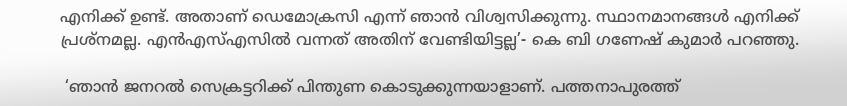എനിക്ക് ഉണ്ട്. അതാണ് ഡെമോക്രസി എന്ന് ഞാന്‍ വിശ്വസിക്കുന്നു. സ്ഥാനമാനങ്ങള്‍ എനിക്ക് പ്രശ്‌നമല്ല. എന്‍എസ്എസില്‍ വന്നത് അതിന് വേണ്ടിയിട്ടല്ല’- കെ ബി ഗണേഷ് കുമാര്‍ പറഞ്ഞു.

 ‘ഞാന്‍ ജനറല്‍ സെക്രട്ടറിക്ക് പിന്തുണ കൊടുക്കുന്നയാളാണ്. പത്തനാപുരത്ത്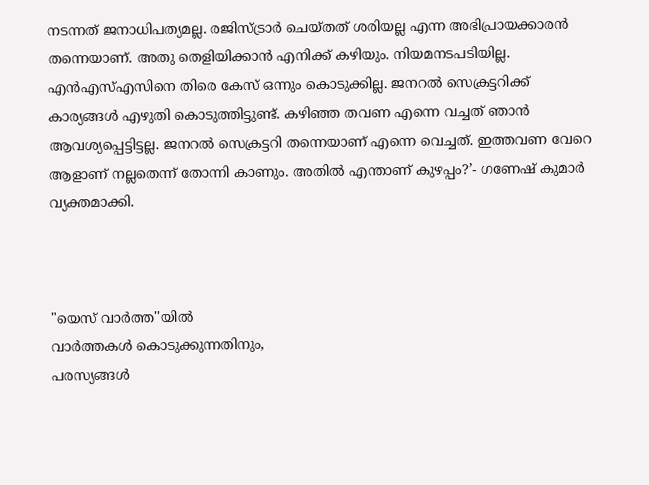നടന്നത് ജനാധിപത്യമല്ല. രജിസ്ട്രാര്‍ ചെയ്തത് ശരിയല്ല എന്ന അഭിപ്രായക്കാരന്‍ തന്നെയാണ്. അതു തെളിയിക്കാന്‍ എനിക്ക് കഴിയും. നിയമനടപടിയില്ല. എന്‍എസ്എസിനെ തിരെ കേസ് ഒന്നും കൊടുക്കില്ല. ജനറല്‍ സെക്രട്ടറിക്ക് കാര്യങ്ങള്‍ എഴുതി കൊടുത്തിട്ടുണ്ട്. കഴിഞ്ഞ തവണ എന്നെ വച്ചത് ഞാന്‍ ആവശ്യപ്പെട്ടിട്ടല്ല. ജനറല്‍ സെക്രട്ടറി തന്നെയാണ് എന്നെ വെച്ചത്. ഇത്തവണ വേറെ ആളാണ് നല്ലതെന്ന് തോന്നി കാണും. അതില്‍ എന്താണ് കുഴപ്പം?’- ഗണേഷ് കുമാര്‍ വ്യക്തമാക്കി.



"യെസ് വാർത്ത''യിൽ
വാർത്തകൾ കൊടുക്കുന്നതിനും,
പരസ്യങ്ങൾ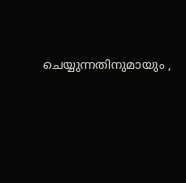ചെയ്യുന്നതിനുമായും ,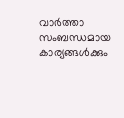വാർത്താ സംബന്ധമായ കാര്യങ്ങൾക്കും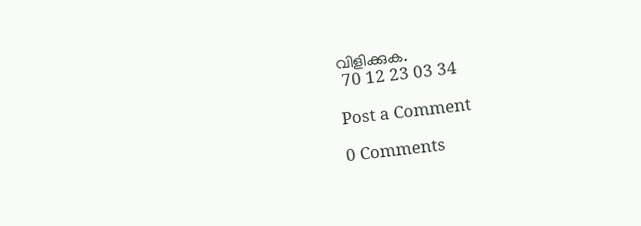വിളിക്കുക.
 70 12 23 03 34

Post a Comment

0 Comments